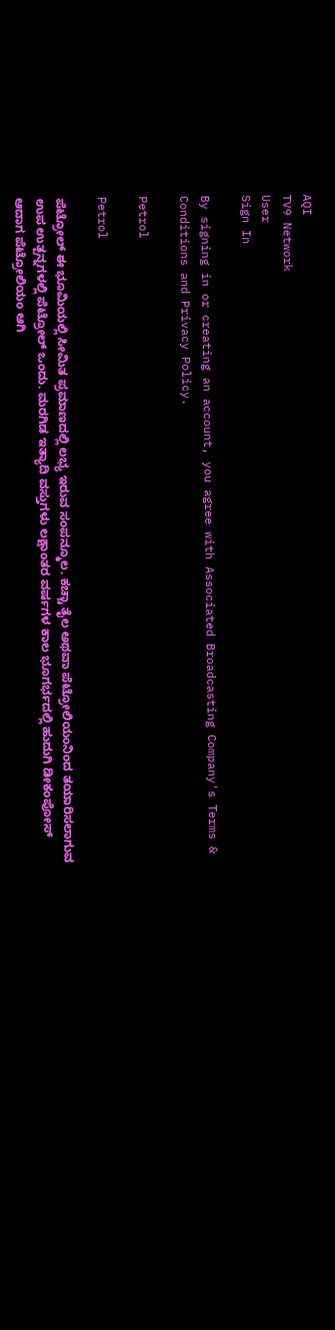AQI
TV9 Network
User
Sign In

By signing in or creating an account, you agree with Associated Broadcasting Company's Terms & Conditions and Privacy Policy.

Petrol

Petrol

ಪೆಟ್ರೋಲ್ ಈ ಭೂಮಿಯಲ್ಲಿ ಸೀಮಿತ ಪ್ರಮಾಣದಲ್ಲಿ ಲಭ್ಯ ಇರುವ ಸಂಪನ್ಮೂಲ. ಕಚ್ಚಾ ತೈಲ ಅಥವಾ ಪೆಟ್ರೋಲಿಯಂನಿಂದ ತಯಾರಿಸಲಾಗುವ ಉಪ ಉತ್ಪನ್ನಗಳಲ್ಲಿ ಪೆಟ್ರೋಲ್ ಒಂದು. ಮರಗಿಡ ಇತ್ಯಾದಿ ವಸ್ತುಗಳು ಲಕ್ಷಾಂತರ ವರ್ಷಗಳ ಕಾಲ ಭೂಗರ್ಭದಲ್ಲಿ ಹುದುಗಿ ಡೀಕಂಪೋಸ್ ಆದಾಗ ಪೆಟ್ರೋಲಿಯಂ ಆಗಿ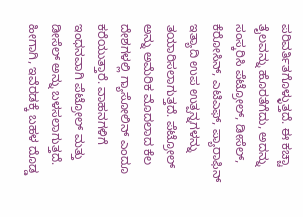ಪರಿವರ್ತಿತಗೊಳ್ಳುತ್ತದೆ. ಈ ಕಚ್ಚಾ ತೈಲವನ್ನು ಹೊರತೆಗೆದು, ಅದನ್ನು ಸಂಸ್ಕರಿಸಿ ಪೆಟ್ರೋಲ್, ಡೀಸೆಲ್, ಕೆರೋಸಿನ್, ಎಟಿಎಫ್, ಪ್ಯಾರಾಫಿನ್ ಇತ್ಯಾದಿ ಉಪ ಉತ್ಪನ್ನಗಳನ್ನು ತಯಾರಿಸಲಾಗುತ್ತದೆ. ಪೆಟ್ರೋಲ್ ಅನ್ನು ಅಮೆರಿಕ ಮೊದಲಾದ ಕೆಲ ದೇಶಗಳಲ್ಲಿ ಗ್ಯಾಸೋಲಿನ್ ಎಂದೂ ಕರೆಯುತ್ತಾರೆ. ವಾಹನಗಳಿಗೆ ಇಂಧನವಾಗಿ ಪೆಟ್ರೋಲ್ ಮತ್ತು ಡೀಸೆಲ್ ಅನ್ನು ಬಳಸಲಾಗುತ್ತದೆ. ಹೀಗಾಗಿ, ಇವೆರಡಕ್ಕೆ ಬಹಳ ದೊಡ್ಡ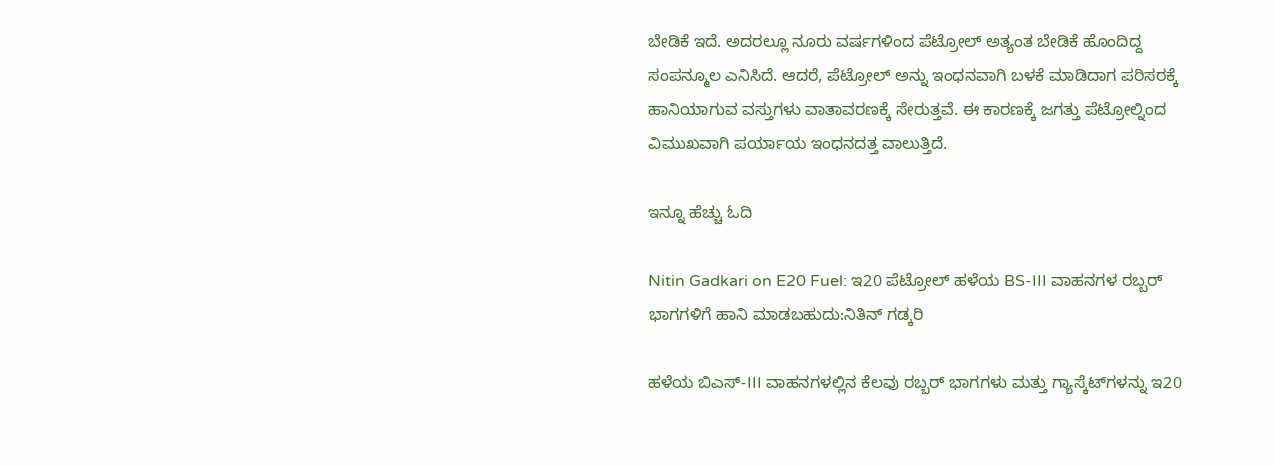ಬೇಡಿಕೆ ಇದೆ. ಅದರಲ್ಲೂ ನೂರು ವರ್ಷಗಳಿಂದ ಪೆಟ್ರೋಲ್ ಅತ್ಯಂತ ಬೇಡಿಕೆ ಹೊಂದಿದ್ದ ಸಂಪನ್ಮೂಲ ಎನಿಸಿದೆ. ಆದರೆ, ಪೆಟ್ರೋಲ್ ಅನ್ನು ಇಂಧನವಾಗಿ ಬಳಕೆ ಮಾಡಿದಾಗ ಪರಿಸರಕ್ಕೆ ಹಾನಿಯಾಗುವ ವಸ್ತುಗಳು ವಾತಾವರಣಕ್ಕೆ ಸೇರುತ್ತವೆ. ಈ ಕಾರಣಕ್ಕೆ ಜಗತ್ತು ಪೆಟ್ರೋಲ್ನಿಂದ ವಿಮುಖವಾಗಿ ಪರ್ಯಾಯ ಇಂಧನದತ್ತ ವಾಲುತ್ತಿದೆ.

ಇನ್ನೂ ಹೆಚ್ಚು ಓದಿ

Nitin Gadkari on E20 Fuel: ಇ20 ಪೆಟ್ರೋಲ್ ಹಳೆಯ BS-III ವಾಹನಗಳ ರಬ್ಬರ್ ಭಾಗಗಳಿಗೆ ಹಾನಿ ಮಾಡಬಹುದು:ನಿತಿನ್ ಗಡ್ಕರಿ

ಹಳೆಯ ಬಿಎಸ್-III ವಾಹನಗಳಲ್ಲಿನ ಕೆಲವು ರಬ್ಬರ್ ಭಾಗಗಳು ಮತ್ತು ಗ್ಯಾಸ್ಕೆಟ್‌ಗಳನ್ನು ಇ20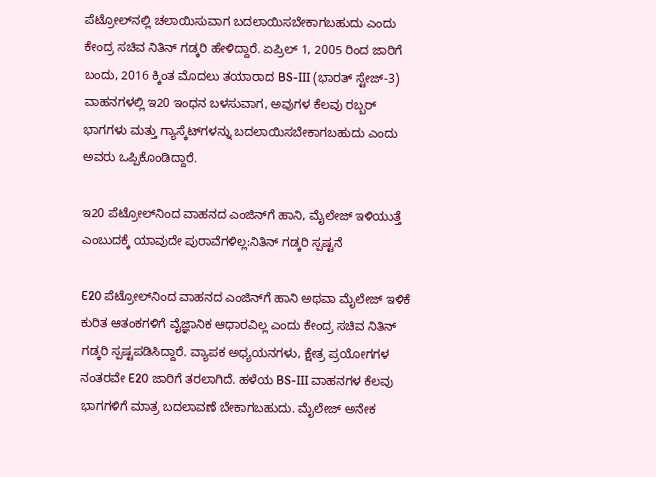ಪೆಟ್ರೋಲ್‌ನಲ್ಲಿ ಚಲಾಯಿಸುವಾಗ ಬದಲಾಯಿಸಬೇಕಾಗಬಹುದು ಎಂದು ಕೇಂದ್ರ ಸಚಿವ ನಿತಿನ್ ಗಡ್ಕರಿ ಹೇಳಿದ್ದಾರೆ. ಏಪ್ರಿಲ್ 1, 2005 ರಿಂದ ಜಾರಿಗೆ ಬಂದು, 2016 ಕ್ಕಿಂತ ಮೊದಲು ತಯಾರಾದ BS-III (ಭಾರತ್ ಸ್ಟೇಜ್-3) ವಾಹನಗಳಲ್ಲಿ ಇ20 ಇಂಧನ ಬಳಸುವಾಗ, ಅವುಗಳ ಕೆಲವು ರಬ್ಬರ್ ಭಾಗಗಳು ಮತ್ತು ಗ್ಯಾಸ್ಕೆಟ್‌ಗಳನ್ನು ಬದಲಾಯಿಸಬೇಕಾಗಬಹುದು ಎಂದು ಅವರು ಒಪ್ಪಿಕೊಂಡಿದ್ದಾರೆ.

ಇ20 ಪೆಟ್ರೋಲ್‌ನಿಂದ ವಾಹನದ ಎಂಜಿನ್‌ಗೆ ಹಾನಿ, ಮೈಲೇಜ್ ಇಳಿಯುತ್ತೆ ಎಂಬುದಕ್ಕೆ ಯಾವುದೇ ಪುರಾವೆಗಳಿಲ್ಲ:ನಿತಿನ್ ಗಡ್ಕರಿ ಸ್ಪಷ್ಟನೆ

E20 ಪೆಟ್ರೋಲ್‌ನಿಂದ ವಾಹನದ ಎಂಜಿನ್‌ಗೆ ಹಾನಿ ಅಥವಾ ಮೈಲೇಜ್ ಇಳಿಕೆ ಕುರಿತ ಆತಂಕಗಳಿಗೆ ವೈಜ್ಞಾನಿಕ ಆಧಾರವಿಲ್ಲ ಎಂದು ಕೇಂದ್ರ ಸಚಿವ ನಿತಿನ್ ಗಡ್ಕರಿ ಸ್ಪಷ್ಟಪಡಿಸಿದ್ದಾರೆ. ವ್ಯಾಪಕ ಅಧ್ಯಯನಗಳು, ಕ್ಷೇತ್ರ ಪ್ರಯೋಗಗಳ ನಂತರವೇ E20 ಜಾರಿಗೆ ತರಲಾಗಿದೆ. ಹಳೆಯ BS-III ವಾಹನಗಳ ಕೆಲವು ಭಾಗಗಳಿಗೆ ಮಾತ್ರ ಬದಲಾವಣೆ ಬೇಕಾಗಬಹುದು. ಮೈಲೇಜ್ ಅನೇಕ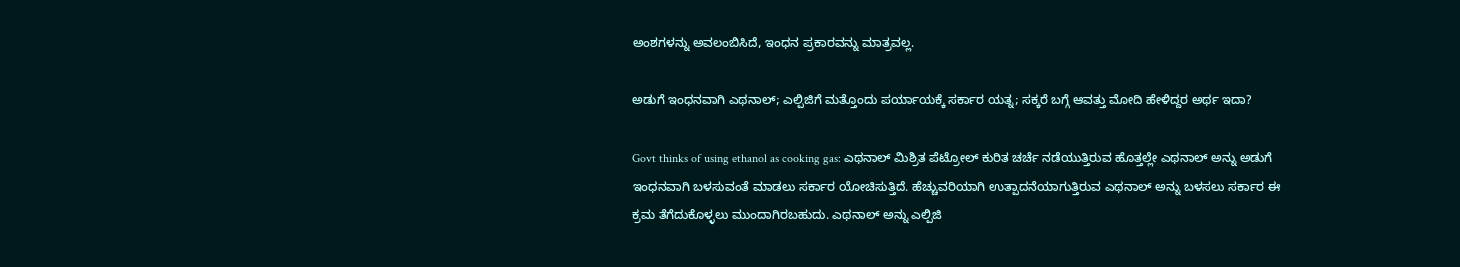ಅಂಶಗಳನ್ನು ಅವಲಂಬಿಸಿದೆ, ಇಂಧನ ಪ್ರಕಾರವನ್ನು ಮಾತ್ರವಲ್ಲ.

ಅಡುಗೆ ಇಂಧನವಾಗಿ ಎಥನಾಲ್; ಎಲ್ಪಿಜಿಗೆ ಮತ್ತೊಂದು ಪರ್ಯಾಯಕ್ಕೆ ಸರ್ಕಾರ ಯತ್ನ; ಸಕ್ಕರೆ ಬಗ್ಗೆ ಆವತ್ತು ಮೋದಿ ಹೇಳಿದ್ದರ ಅರ್ಥ ಇದಾ?

Govt thinks of using ethanol as cooking gas: ಎಥನಾಲ್ ಮಿಶ್ರಿತ ಪೆಟ್ರೋಲ್ ಕುರಿತ ಚರ್ಚೆ ನಡೆಯುತ್ತಿರುವ ಹೊತ್ತಲ್ಲೇ ಎಥನಾಲ್ ಅನ್ನು ಅಡುಗೆ ಇಂಧನವಾಗಿ ಬಳಸುವಂತೆ ಮಾಡಲು ಸರ್ಕಾರ ಯೋಚಿಸುತ್ತಿದೆ. ಹೆಚ್ಚುವರಿಯಾಗಿ ಉತ್ಪಾದನೆಯಾಗುತ್ತಿರುವ ಎಥನಾಲ್ ಅನ್ನು ಬಳಸಲು ಸರ್ಕಾರ ಈ ಕ್ರಮ ತೆಗೆದುಕೊಳ್ಳಲು ಮುಂದಾಗಿರಬಹುದು. ಎಥನಾಲ್ ಅನ್ನು ಎಲ್ಪಿಜಿ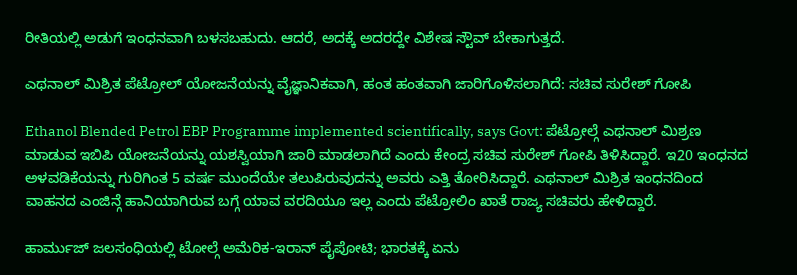ರೀತಿಯಲ್ಲಿ ಅಡುಗೆ ಇಂಧನವಾಗಿ ಬಳಸಬಹುದು. ಆದರೆ, ಅದಕ್ಕೆ ಅದರದ್ದೇ ವಿಶೇಷ ಸ್ಟೌವ್ ಬೇಕಾಗುತ್ತದೆ.

ಎಥನಾಲ್ ಮಿಶ್ರಿತ ಪೆಟ್ರೋಲ್ ಯೋಜನೆಯನ್ನು ವೈಜ್ಞಾನಿಕವಾಗಿ, ಹಂತ ಹಂತವಾಗಿ ಜಾರಿಗೊಳಿಸಲಾಗಿದೆ: ಸಚಿವ ಸುರೇಶ್ ಗೋಪಿ

Ethanol Blended Petrol EBP Programme implemented scientifically, says Govt: ಪೆಟ್ರೋಲ್ಗೆ ಎಥನಾಲ್ ಮಿಶ್ರಣ ಮಾಡುವ ಇಬಿಪಿ ಯೋಜನೆಯನ್ನು ಯಶಸ್ವಿಯಾಗಿ ಜಾರಿ ಮಾಡಲಾಗಿದೆ ಎಂದು ಕೇಂದ್ರ ಸಚಿವ ಸುರೇಶ್ ಗೋಪಿ ತಿಳಿಸಿದ್ದಾರೆ. ಇ20 ಇಂಧನದ ಅಳವಡಿಕೆಯನ್ನು ಗುರಿಗಿಂತ 5 ವರ್ಷ ಮುಂದೆಯೇ ತಲುಪಿರುವುದನ್ನು ಅವರು ಎತ್ತಿ ತೋರಿಸಿದ್ದಾರೆ. ಎಥನಾಲ್ ಮಿಶ್ರಿತ ಇಂಧನದಿಂದ ವಾಹನದ ಎಂಜಿನ್ಗೆ ಹಾನಿಯಾಗಿರುವ ಬಗ್ಗೆ ಯಾವ ವರದಿಯೂ ಇಲ್ಲ ಎಂದು ಪೆಟ್ರೋಲಿಂ ಖಾತೆ ರಾಜ್ಯ ಸಚಿವರು ಹೇಳಿದ್ದಾರೆ.

ಹಾರ್ಮುಜ್ ಜಲಸಂಧಿಯಲ್ಲಿ ಟೋಲ್ಗೆ ಅಮೆರಿಕ-ಇರಾನ್ ಪೈಪೋಟಿ; ಭಾರತಕ್ಕೆ ಏನು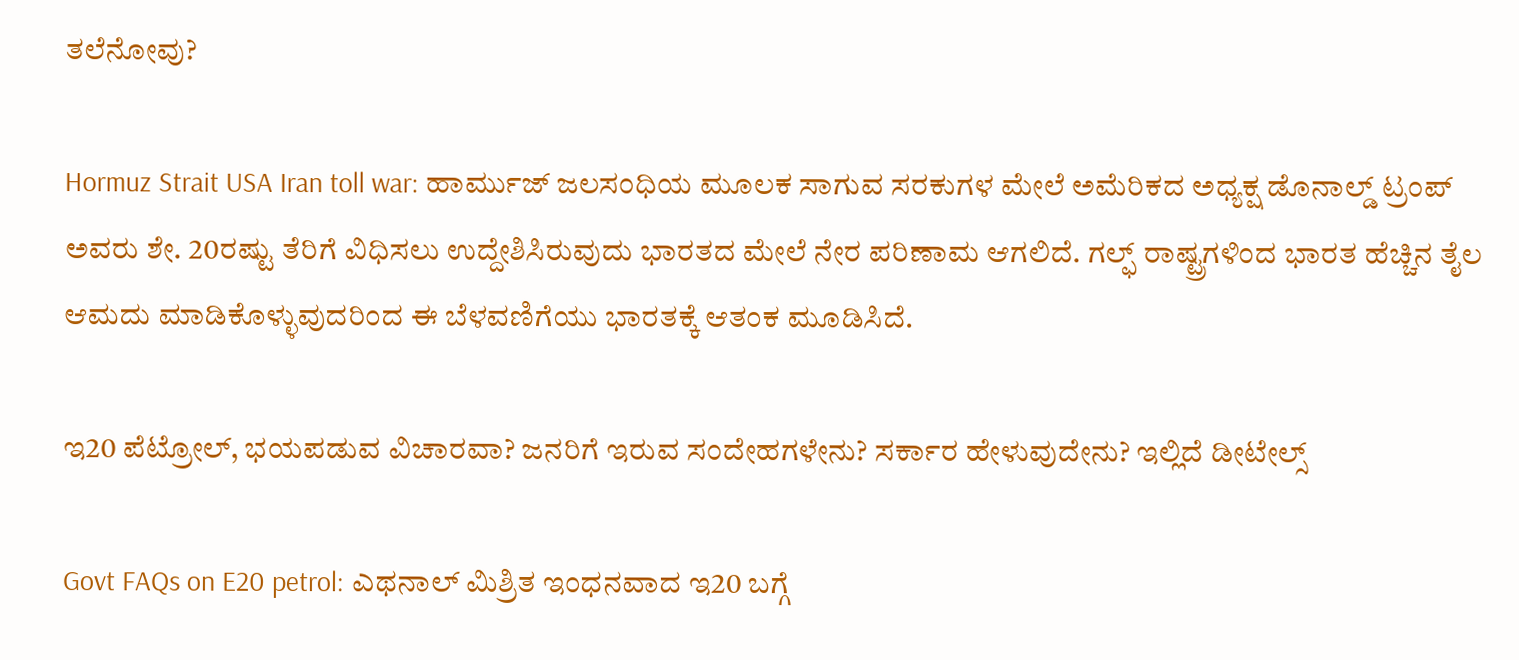ತಲೆನೋವು?

Hormuz Strait USA Iran toll war: ಹಾರ್ಮುಜ್ ಜಲಸಂಧಿಯ ಮೂಲಕ ಸಾಗುವ ಸರಕುಗಳ ಮೇಲೆ ಅಮೆರಿಕದ ಅಧ್ಯಕ್ಷ ಡೊನಾಲ್ಡ್ ಟ್ರಂಪ್ ಅವರು ಶೇ. 20ರಷ್ಟು ತೆರಿಗೆ ವಿಧಿಸಲು ಉದ್ದೇಶಿಸಿರುವುದು ಭಾರತದ ಮೇಲೆ ನೇರ ಪರಿಣಾಮ ಆಗಲಿದೆ. ಗಲ್ಫ್ ರಾಷ್ಟ್ರಗಳಿಂದ ಭಾರತ ಹೆಚ್ಚಿನ ತೈಲ ಆಮದು ಮಾಡಿಕೊಳ್ಳುವುದರಿಂದ ಈ ಬೆಳವಣಿಗೆಯು ಭಾರತಕ್ಕೆ ಆತಂಕ ಮೂಡಿಸಿದೆ.

ಇ20 ಪೆಟ್ರೋಲ್, ಭಯಪಡುವ ವಿಚಾರವಾ? ಜನರಿಗೆ ಇರುವ ಸಂದೇಹಗಳೇನು? ಸರ್ಕಾರ ಹೇಳುವುದೇನು? ಇಲ್ಲಿದೆ ಡೀಟೇಲ್ಸ್

Govt FAQs on E20 petrol: ಎಥನಾಲ್ ಮಿಶ್ರಿತ ಇಂಧನವಾದ ಇ20 ಬಗ್ಗೆ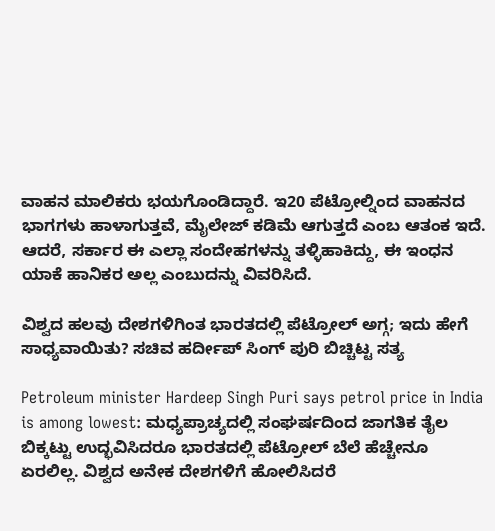ವಾಹನ ಮಾಲಿಕರು ಭಯಗೊಂಡಿದ್ದಾರೆ. ಇ20 ಪೆಟ್ರೋಲ್ನಿಂದ ವಾಹನದ ಭಾಗಗಳು ಹಾಳಾಗುತ್ತವೆ, ಮೈಲೇಜ್ ಕಡಿಮೆ ಆಗುತ್ತದೆ ಎಂಬ ಆತಂಕ ಇದೆ. ಆದರೆ, ಸರ್ಕಾರ ಈ ಎಲ್ಲಾ ಸಂದೇಹಗಳನ್ನು ತಳ್ಳಿಹಾಕಿದ್ದು, ಈ ಇಂಧನ ಯಾಕೆ ಹಾನಿಕರ ಅಲ್ಲ ಎಂಬುದನ್ನು ವಿವರಿಸಿದೆ.

ವಿಶ್ವದ ಹಲವು ದೇಶಗಳಿಗಿಂತ ಭಾರತದಲ್ಲಿ ಪೆಟ್ರೋಲ್ ಅಗ್ಗ; ಇದು ಹೇಗೆ ಸಾಧ್ಯವಾಯಿತು? ಸಚಿವ ಹರ್ದೀಪ್ ಸಿಂಗ್ ಪುರಿ ಬಿಚ್ಚಿಟ್ಟ ಸತ್ಯ

Petroleum minister Hardeep Singh Puri says petrol price in India is among lowest: ಮಧ್ಯಪ್ರಾಚ್ಯದಲ್ಲಿ ಸಂಘರ್ಷದಿಂದ ಜಾಗತಿಕ ತೈಲ ಬಿಕ್ಕಟ್ಟು ಉದ್ಭವಿಸಿದರೂ ಭಾರತದಲ್ಲಿ ಪೆಟ್ರೋಲ್ ಬೆಲೆ ಹೆಚ್ಚೇನೂ ಏರಲಿಲ್ಲ. ವಿಶ್ವದ ಅನೇಕ ದೇಶಗಳಿಗೆ ಹೋಲಿಸಿದರೆ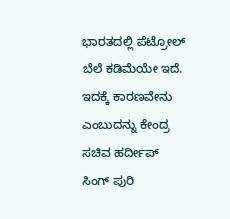ಭಾರತದಲ್ಲಿ ಪೆಟ್ರೋಲ್ ಬೆಲೆ ಕಡಿಮೆಯೇ ಇದೆ. ಇದಕ್ಕೆ ಕಾರಣವೇನು ಎಂಬುದನ್ನು ಕೇಂದ್ರ ಸಚಿವ ಹರ್ದೀಪ್ ಸಿಂಗ್ ಪುರಿ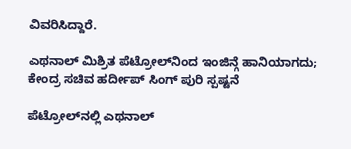ವಿವರಿಸಿದ್ದಾರೆ.

ಎಥನಾಲ್ ಮಿಶ್ರಿತ ಪೆಟ್ರೋಲ್‌ನಿಂದ ಇಂಜಿನ್ಗೆ ಹಾನಿಯಾಗದು; ಕೇಂದ್ರ ಸಚಿವ ಹರ್ದೀಪ್ ಸಿಂಗ್ ಪುರಿ ಸ್ಪಷ್ಟನೆ

ಪೆಟ್ರೋಲ್‌ನಲ್ಲಿ ಎಥನಾಲ್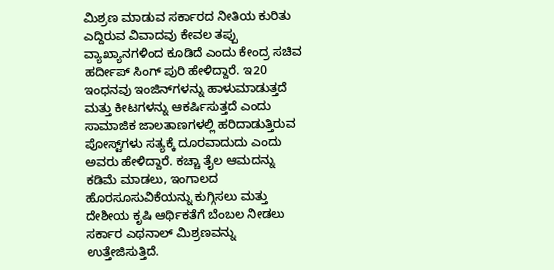ಮಿಶ್ರಣ ಮಾಡುವ ಸರ್ಕಾರದ ನೀತಿಯ ಕುರಿತು ಎದ್ದಿರುವ ವಿವಾದವು ಕೇವಲ ತಪ್ಪು ವ್ಯಾಖ್ಯಾನಗಳಿಂದ ಕೂಡಿದೆ ಎಂದು ಕೇಂದ್ರ ಸಚಿವ ಹರ್ದೀಪ್ ಸಿಂಗ್ ಪುರಿ ಹೇಳಿದ್ದಾರೆ. ಇ20 ಇಂಧನವು ಇಂಜಿನ್‌ಗಳನ್ನು ಹಾಳುಮಾಡುತ್ತದೆ ಮತ್ತು ಕೀಟಗಳನ್ನು ಆಕರ್ಷಿಸುತ್ತದೆ ಎಂದು ಸಾಮಾಜಿಕ ಜಾಲತಾಣಗಳಲ್ಲಿ ಹರಿದಾಡುತ್ತಿರುವ ಪೋಸ್ಟ್‌ಗಳು ಸತ್ಯಕ್ಕೆ ದೂರವಾದುದು ಎಂದು ಅವರು ಹೇಳಿದ್ದಾರೆ. ಕಚ್ಚಾ ತೈಲ ಆಮದನ್ನು ಕಡಿಮೆ ಮಾಡಲು, ಇಂಗಾಲದ ಹೊರಸೂಸುವಿಕೆಯನ್ನು ಕುಗ್ಗಿಸಲು ಮತ್ತು ದೇಶೀಯ ಕೃಷಿ ಆರ್ಥಿಕತೆಗೆ ಬೆಂಬಲ ನೀಡಲು ಸರ್ಕಾರ ಎಥನಾಲ್ ಮಿಶ್ರಣವನ್ನು ಉತ್ತೇಜಿಸುತ್ತಿದೆ.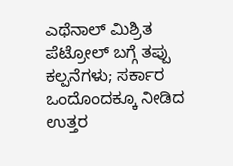ಎಥೆನಾಲ್ ಮಿಶ್ರಿತ ಪೆಟ್ರೋಲ್ ಬಗ್ಗೆ ತಪ್ಪು ಕಲ್ಪನೆಗಳು; ಸರ್ಕಾರ ಒಂದೊಂದಕ್ಕೂ ನೀಡಿದ ಉತ್ತರ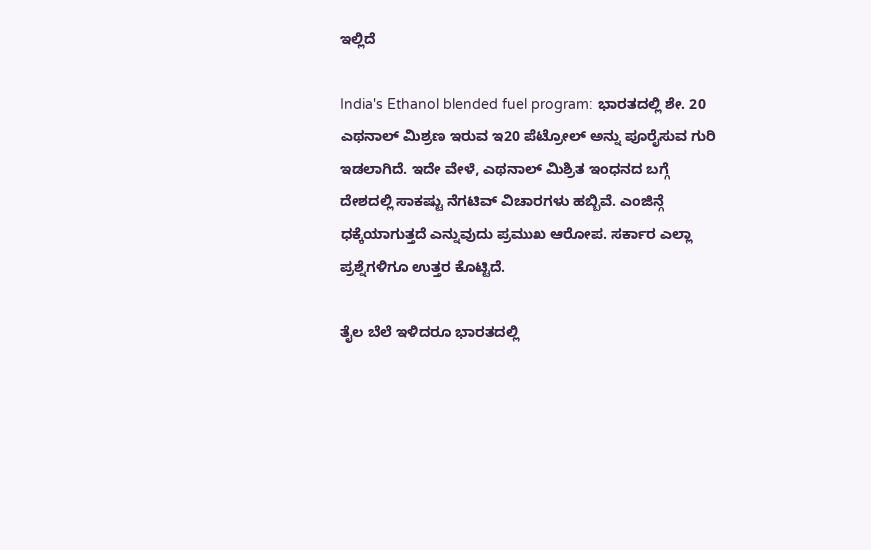ಇಲ್ಲಿದೆ

India's Ethanol blended fuel program: ಭಾರತದಲ್ಲಿ ಶೇ. 20 ಎಥನಾಲ್ ಮಿಶ್ರಣ ಇರುವ ಇ20 ಪೆಟ್ರೋಲ್ ಅನ್ನು ಪೂರೈಸುವ ಗುರಿ ಇಡಲಾಗಿದೆ. ಇದೇ ವೇಳೆ, ಎಥನಾಲ್ ಮಿಶ್ರಿತ ಇಂಧನದ ಬಗ್ಗೆ ದೇಶದಲ್ಲಿ ಸಾಕಷ್ಟು ನೆಗಟಿವ್ ವಿಚಾರಗಳು ಹಬ್ಬಿವೆ. ಎಂಜಿನ್ಗೆ ಧಕ್ಕೆಯಾಗುತ್ತದೆ ಎನ್ನುವುದು ಪ್ರಮುಖ ಆರೋಪ. ಸರ್ಕಾರ ಎಲ್ಲಾ ಪ್ರಶ್ನೆಗಳಿಗೂ ಉತ್ತರ ಕೊಟ್ಟಿದೆ.

ತೈಲ ಬೆಲೆ ಇಳಿದರೂ ಭಾರತದಲ್ಲಿ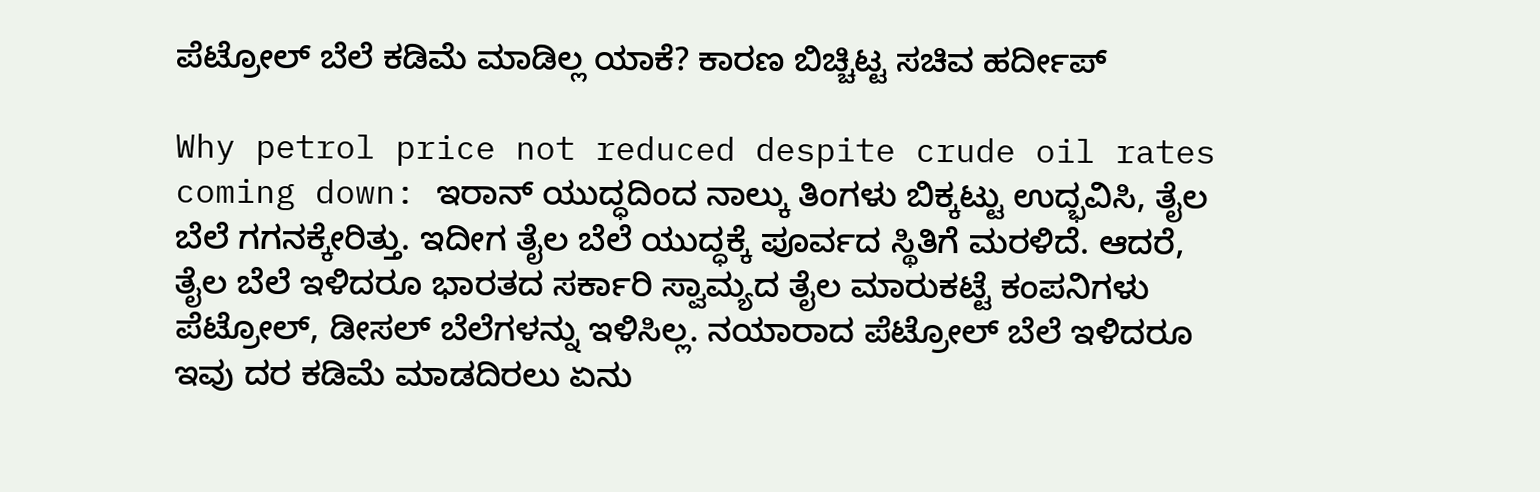ಪೆಟ್ರೋಲ್ ಬೆಲೆ ಕಡಿಮೆ ಮಾಡಿಲ್ಲ ಯಾಕೆ? ಕಾರಣ ಬಿಚ್ಚಿಟ್ಟ ಸಚಿವ ಹರ್ದೀಪ್

Why petrol price not reduced despite crude oil rates coming down: ಇರಾನ್ ಯುದ್ಧದಿಂದ ನಾಲ್ಕು ತಿಂಗಳು ಬಿಕ್ಕಟ್ಟು ಉದ್ಭವಿಸಿ, ತೈಲ ಬೆಲೆ ಗಗನಕ್ಕೇರಿತ್ತು. ಇದೀಗ ತೈಲ ಬೆಲೆ ಯುದ್ಧಕ್ಕೆ ಪೂರ್ವದ ಸ್ಥಿತಿಗೆ ಮರಳಿದೆ. ಆದರೆ, ತೈಲ ಬೆಲೆ ಇಳಿದರೂ ಭಾರತದ ಸರ್ಕಾರಿ ಸ್ವಾಮ್ಯದ ತೈಲ ಮಾರುಕಟ್ಟೆ ಕಂಪನಿಗಳು ಪೆಟ್ರೋಲ್, ಡೀಸಲ್ ಬೆಲೆಗಳನ್ನು ಇಳಿಸಿಲ್ಲ. ನಯಾರಾದ ಪೆಟ್ರೋಲ್ ಬೆಲೆ ಇಳಿದರೂ ಇವು ದರ ಕಡಿಮೆ ಮಾಡದಿರಲು ಏನು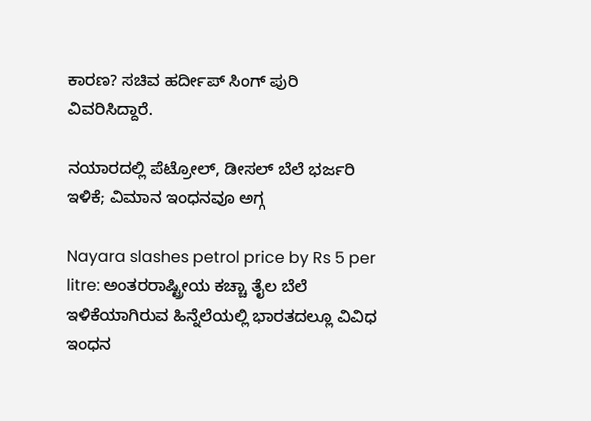ಕಾರಣ? ಸಚಿವ ಹರ್ದೀಪ್ ಸಿಂಗ್ ಪುರಿ ವಿವರಿಸಿದ್ದಾರೆ.

ನಯಾರದಲ್ಲಿ ಪೆಟ್ರೋಲ್, ಡೀಸಲ್ ಬೆಲೆ ಭರ್ಜರಿ ಇಳಿಕೆ; ವಿಮಾನ ಇಂಧನವೂ ಅಗ್ಗ

Nayara slashes petrol price by Rs 5 per litre: ಅಂತರರಾಷ್ಟ್ರೀಯ ಕಚ್ಚಾ ತೈಲ ಬೆಲೆ ಇಳಿಕೆಯಾಗಿರುವ ಹಿನ್ನೆಲೆಯಲ್ಲಿ ಭಾರತದಲ್ಲೂ ವಿವಿಧ ಇಂಧನ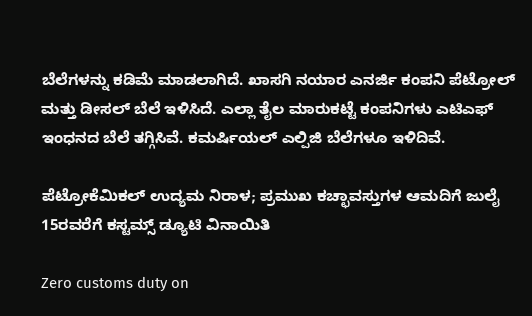ಬೆಲೆಗಳನ್ನು ಕಡಿಮೆ ಮಾಡಲಾಗಿದೆ. ಖಾಸಗಿ ನಯಾರ ಎನರ್ಜಿ ಕಂಪನಿ ಪೆಟ್ರೋಲ್ ಮತ್ತು ಡೀಸಲ್ ಬೆಲೆ ಇಳಿಸಿದೆ. ಎಲ್ಲಾ ತೈಲ ಮಾರುಕಟ್ಟೆ ಕಂಪನಿಗಳು ಎಟಿಎಫ್ ಇಂಧನದ ಬೆಲೆ ತಗ್ಗಿಸಿವೆ. ಕಮರ್ಷಿಯಲ್ ಎಲ್ಪಿಜಿ ಬೆಲೆಗಳೂ ಇಳಿದಿವೆ.

ಪೆಟ್ರೋಕೆಮಿಕಲ್ ಉದ್ಯಮ ನಿರಾಳ; ಪ್ರಮುಖ ಕಚ್ಛಾವಸ್ತುಗಳ ಆಮದಿಗೆ ಜುಲೈ 15ರವರೆಗೆ ಕಸ್ಟಮ್ಸ್ ಡ್ಯೂಟಿ ವಿನಾಯಿತಿ

Zero customs duty on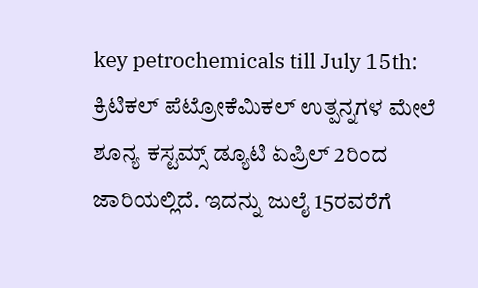key petrochemicals till July 15th: ಕ್ರಿಟಿಕಲ್ ಪೆಟ್ರೋಕೆಮಿಕಲ್ ಉತ್ಪನ್ನಗಳ ಮೇಲೆ ಶೂನ್ಯ ಕಸ್ಟಮ್ಸ್ ಡ್ಯೂಟಿ ಏಪ್ರಿಲ್ 2ರಿಂದ ಜಾರಿಯಲ್ಲಿದೆ. ಇದನ್ನು ಜುಲೈ 15ರವರೆಗೆ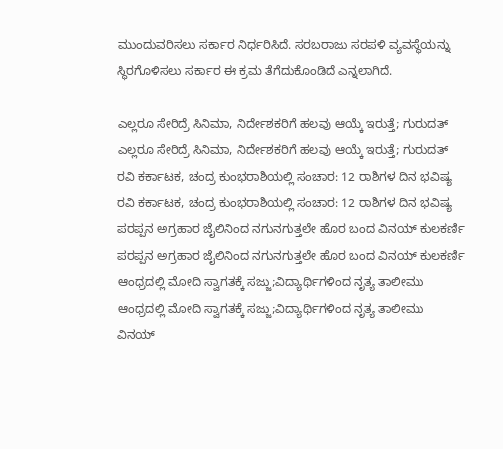ಮುಂದುವರಿಸಲು ಸರ್ಕಾರ ನಿರ್ಧರಿಸಿದೆ. ಸರಬರಾಜು ಸರಪಳಿ ವ್ಯವಸ್ಥೆಯನ್ನು ಸ್ಥಿರಗೊಳಿಸಲು ಸರ್ಕಾರ ಈ ಕ್ರಮ ತೆಗೆದುಕೊಂಡಿದೆ ಎನ್ನಲಾಗಿದೆ.

ಎಲ್ಲರೂ ಸೇರಿದ್ರೆ ಸಿನಿಮಾ, ನಿರ್ದೇಶಕರಿಗೆ ಹಲವು ಆಯ್ಕೆ ಇರುತ್ತೆ; ಗುರುದತ್
ಎಲ್ಲರೂ ಸೇರಿದ್ರೆ ಸಿನಿಮಾ, ನಿರ್ದೇಶಕರಿಗೆ ಹಲವು ಆಯ್ಕೆ ಇರುತ್ತೆ; ಗುರುದತ್
ರವಿ ಕರ್ಕಾಟಕ, ಚಂದ್ರ ಕುಂಭರಾಶಿಯಲ್ಲಿ ಸಂಚಾರ: 12 ರಾಶಿಗಳ ದಿನ ಭವಿಷ್ಯ
ರವಿ ಕರ್ಕಾಟಕ, ಚಂದ್ರ ಕುಂಭರಾಶಿಯಲ್ಲಿ ಸಂಚಾರ: 12 ರಾಶಿಗಳ ದಿನ ಭವಿಷ್ಯ
ಪರಪ್ಪನ ಅಗ್ರಹಾರ ಜೈಲಿನಿಂದ ನಗುನಗುತ್ತಲೇ ಹೊರ ಬಂದ ವಿನಯ್ ಕುಲಕರ್ಣಿ
ಪರಪ್ಪನ ಅಗ್ರಹಾರ ಜೈಲಿನಿಂದ ನಗುನಗುತ್ತಲೇ ಹೊರ ಬಂದ ವಿನಯ್ ಕುಲಕರ್ಣಿ
ಆಂಧ್ರದಲ್ಲಿ ಮೋದಿ ಸ್ವಾಗತಕ್ಕೆ ಸಜ್ಜು;ವಿದ್ಯಾರ್ಥಿಗಳಿಂದ ನೃತ್ಯ ತಾಲೀಮು
ಆಂಧ್ರದಲ್ಲಿ ಮೋದಿ ಸ್ವಾಗತಕ್ಕೆ ಸಜ್ಜು;ವಿದ್ಯಾರ್ಥಿಗಳಿಂದ ನೃತ್ಯ ತಾಲೀಮು
ವಿನಯ್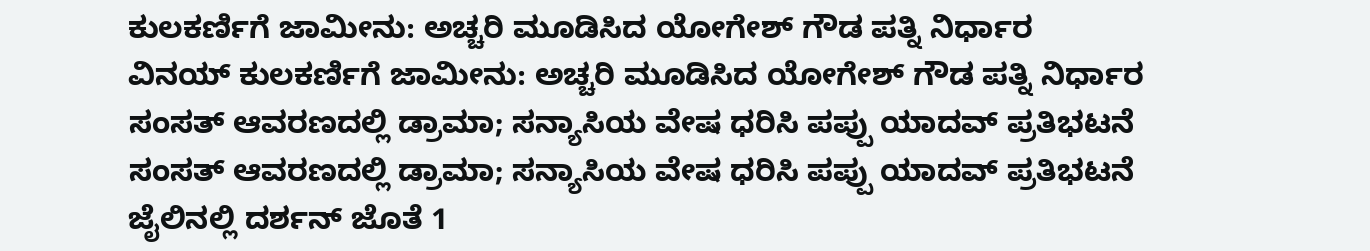ಕುಲಕರ್ಣಿಗೆ ಜಾಮೀನು: ಅಚ್ಚರಿ ಮೂಡಿಸಿದ ಯೋಗೇಶ್ ಗೌಡ ಪತ್ನಿ ನಿರ್ಧಾರ
ವಿನಯ್ ಕುಲಕರ್ಣಿಗೆ ಜಾಮೀನು: ಅಚ್ಚರಿ ಮೂಡಿಸಿದ ಯೋಗೇಶ್ ಗೌಡ ಪತ್ನಿ ನಿರ್ಧಾರ
ಸಂಸತ್ ಆವರಣದಲ್ಲಿ ಡ್ರಾಮಾ; ಸನ್ಯಾಸಿಯ ವೇಷ ಧರಿಸಿ ಪಪ್ಪು ಯಾದವ್ ಪ್ರತಿಭಟನೆ
ಸಂಸತ್ ಆವರಣದಲ್ಲಿ ಡ್ರಾಮಾ; ಸನ್ಯಾಸಿಯ ವೇಷ ಧರಿಸಿ ಪಪ್ಪು ಯಾದವ್ ಪ್ರತಿಭಟನೆ
ಜೈಲಿನಲ್ಲಿ ದರ್ಶನ್ ಜೊತೆ 1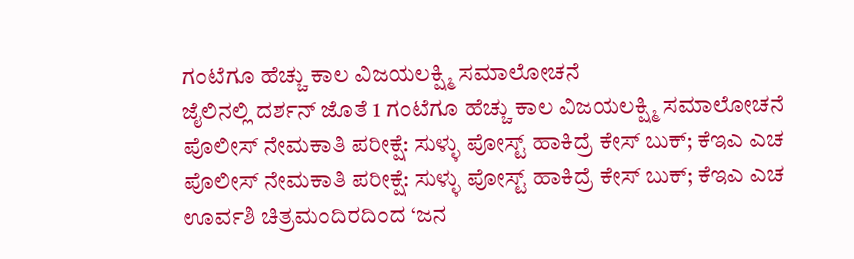ಗಂಟೆಗೂ ಹೆಚ್ಚು ಕಾಲ ವಿಜಯಲಕ್ಷ್ಮಿ ಸಮಾಲೋಚನೆ
ಜೈಲಿನಲ್ಲಿ ದರ್ಶನ್ ಜೊತೆ 1 ಗಂಟೆಗೂ ಹೆಚ್ಚು ಕಾಲ ವಿಜಯಲಕ್ಷ್ಮಿ ಸಮಾಲೋಚನೆ
ಪೊಲೀಸ್ ನೇಮಕಾತಿ ಪರೀಕ್ಷೆ: ಸುಳ್ಳು ಪೋಸ್ಟ್ ಹಾಕಿದ್ರೆ ಕೇಸ್ ಬುಕ್; ಕೆಇಎ ಎಚ
ಪೊಲೀಸ್ ನೇಮಕಾತಿ ಪರೀಕ್ಷೆ: ಸುಳ್ಳು ಪೋಸ್ಟ್ ಹಾಕಿದ್ರೆ ಕೇಸ್ ಬುಕ್; ಕೆಇಎ ಎಚ
ಊರ್ವಶಿ ಚಿತ್ರಮಂದಿರದಿಂದ ‘ಜನ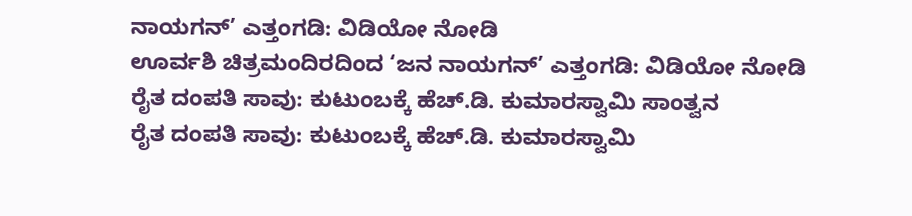ನಾಯಗನ್’ ಎತ್ತಂಗಡಿ: ವಿಡಿಯೋ ನೋಡಿ
ಊರ್ವಶಿ ಚಿತ್ರಮಂದಿರದಿಂದ ‘ಜನ ನಾಯಗನ್’ ಎತ್ತಂಗಡಿ: ವಿಡಿಯೋ ನೋಡಿ
ರೈತ ದಂಪತಿ ಸಾವು: ಕುಟುಂಬಕ್ಕೆ ಹೆಚ್.ಡಿ. ಕುಮಾರಸ್ವಾಮಿ ಸಾಂತ್ವನ
ರೈತ ದಂಪತಿ ಸಾವು: ಕುಟುಂಬಕ್ಕೆ ಹೆಚ್.ಡಿ. ಕುಮಾರಸ್ವಾಮಿ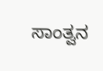ಸಾಂತ್ವನ